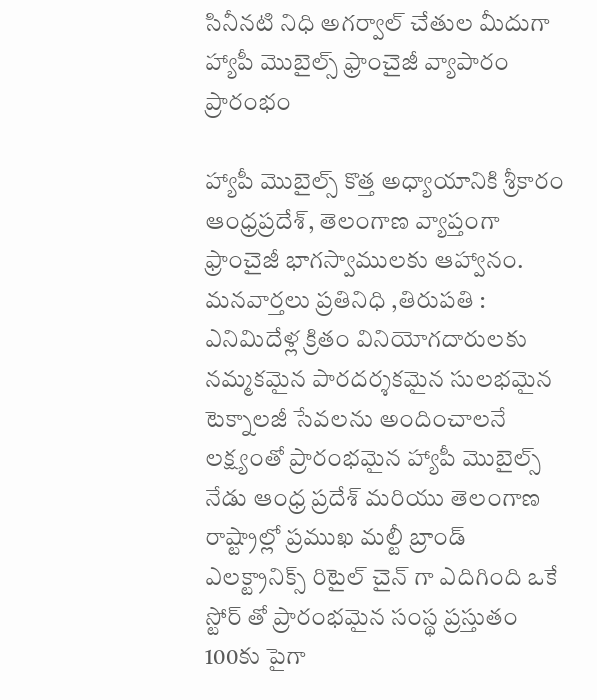సినీనటి నిధి అగర్వాల్ చేతుల మీదుగా హ్యాపీ మొబైల్స్ ఫ్రాంచైజీ వ్యాపారం ప్రారంభం

హ్యాపీ మొబైల్స్ కొత్త అధ్యాయానికి శ్రీకారం ఆంధ్రప్రదేశ్, తెలంగాణ వ్యాప్తంగా ఫ్రాంచైజీ భాగస్వాములకు ఆహ్వానం. మనవార్తలు ప్రతినిధి ,తిరుపతి : ఎనిమిదేళ్ల క్రితం వినియోగదారులకు నమ్మకమైన పారదర్శకమైన సులభమైన టెక్నాలజీ సేవలను అందించాలనే లక్ష్యంతో ప్రారంభమైన హ్యాపీ మొబైల్స్ నేడు ఆంధ్ర ప్రదేశ్ మరియు తెలంగాణ రాష్ట్రాల్లో ప్రముఖ మల్టీ బ్రాండ్ ఎలక్ట్రానిక్స్ రిటైల్ చైన్ గా ఎదిగింది ఒకే స్టోర్ తో ప్రారంభమైన సంస్థ ప్రస్తుతం 100కు పైగా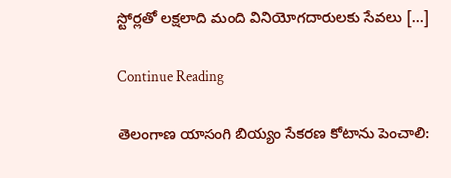స్టోర్లతో లక్షలాది మంది వినియోగదారులకు సేవలు […]

Continue Reading

తెలంగాణ యాసంగి బియ్యం సేకరణ కోటాను పెంచాలి: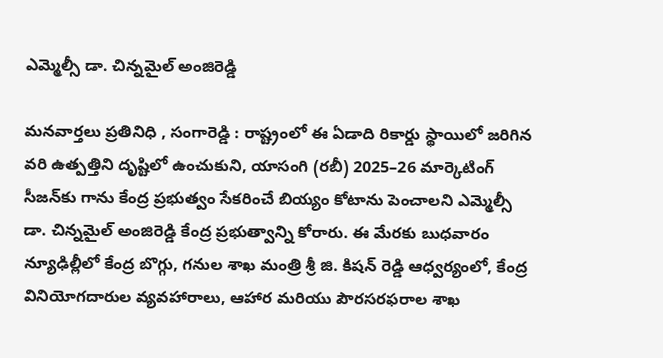ఎమ్మెల్సీ డా. చిన్నమైల్ అంజిరెడ్డి

మనవార్తలు ప్రతినిధి , సంగారెడ్డి : రాష్ట్రంలో ఈ ఏడాది రికార్డు స్థాయిలో జరిగిన వరి ఉత్పత్తిని దృష్టిలో ఉంచుకుని, యాసంగి (రబీ) 2025–26 మార్కెటింగ్ సీజన్‌కు గాను కేంద్ర ప్రభుత్వం సేకరించే బియ్యం కోటాను పెంచాలని ఎమ్మెల్సీ డా. చిన్నమైల్ అంజిరెడ్డి కేంద్ర ప్రభుత్వాన్ని కోరారు. ఈ మేరకు బుధవారం న్యూఢిల్లీలో కేంద్ర బొగ్గు, గనుల శాఖ మంత్రి శ్రీ జి. కిషన్ రెడ్డి ఆధ్వర్యంలో, కేంద్ర వినియోగదారుల వ్యవహారాలు, ఆహార మరియు పౌరసరఫరాల శాఖ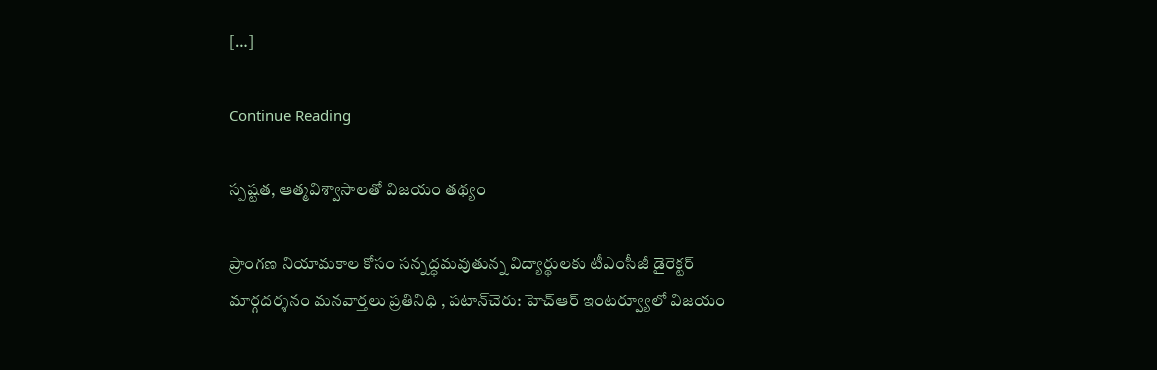[…]

Continue Reading

స్పష్టత, ఆత్మవిశ్వాసాలతో విజయం తథ్యం

ప్రాంగణ నియామకాల కోసం సన్నద్ధమవుతున్న విద్యార్థులకు టీఎంసీజీ డైరెక్టర్ మార్గదర్శనం మనవార్తలు ప్రతినిధి , పటాన్‌చెరు: హెచ్ఆర్ ఇంటర్వ్యూలో విజయం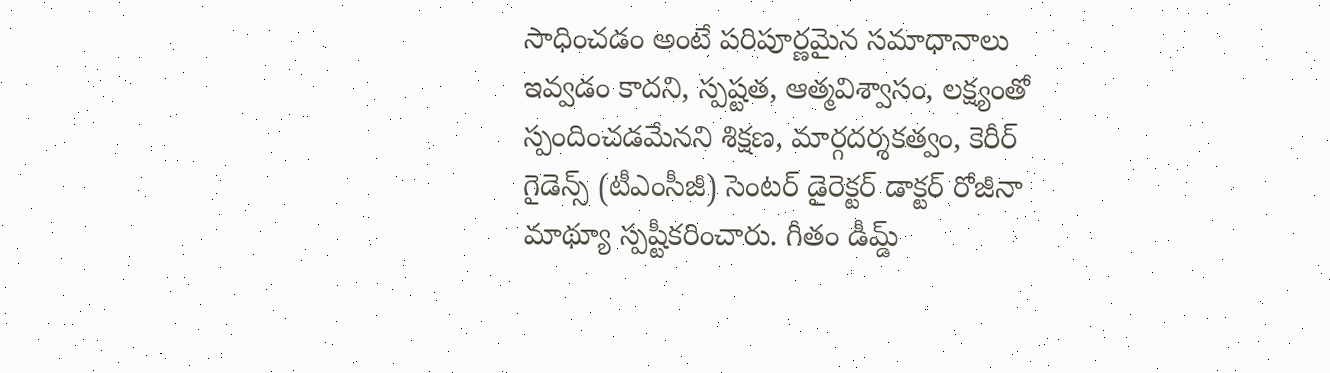సాధించడం అంటే పరిపూర్ణమైన సమాధానాలు ఇవ్వడం కాదని, స్పష్టత, ఆత్మవిశ్వాసం, లక్ష్యంతో స్పందించడమేనని శిక్షణ, మార్గదర్శకత్వం, కెరీర్ గైడెన్స్ (టీఎంసీజీ) సెంటర్ డైరెక్టర్ డాక్టర్ రోజీనా మాథ్యూ స్పష్టీకరించారు. గీతం డీమ్డ్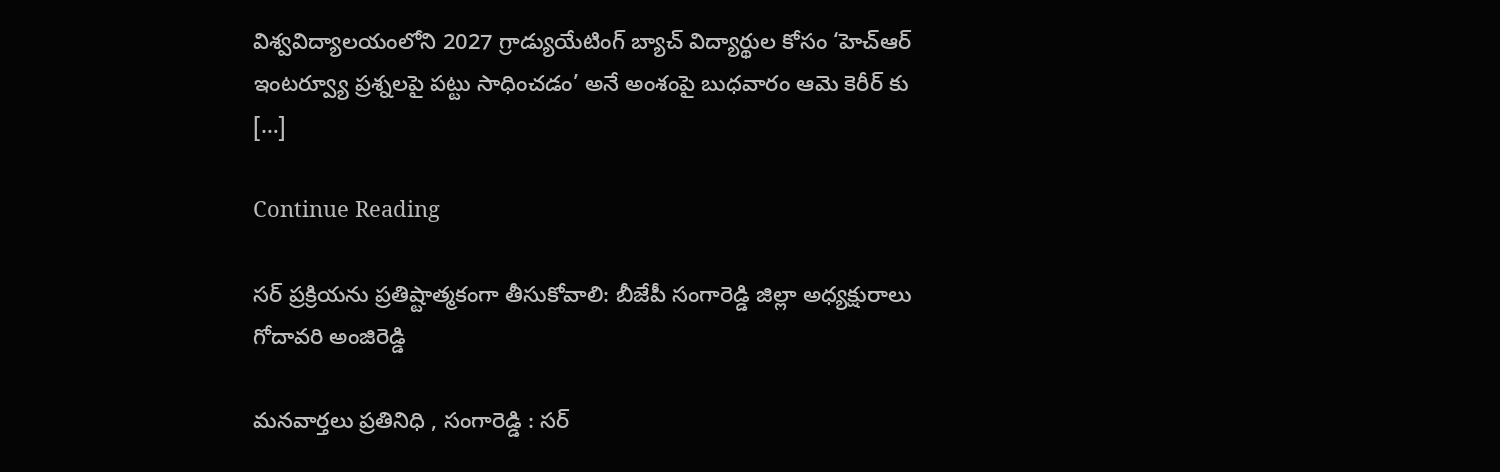విశ్వవిద్యాలయంలోని 2027 గ్రాడ్యుయేటింగ్ బ్యాచ్ విద్యార్థుల కోసం ‘హెచ్ఆర్ ఇంటర్వ్యూ ప్రశ్నలపై పట్టు సాధించడం’ అనే అంశంపై బుధవారం ఆమె కెరీర్ కు […]

Continue Reading

సర్ ప్రక్రియను ప్రతిష్టాత్మకంగా తీసుకోవాలి: బీజేపీ సంగారెడ్డి జిల్లా అధ్యక్షురాలు గోదావరి అంజిరెడ్డి

మనవార్తలు ప్రతినిధి , సంగారెడ్డి : సర్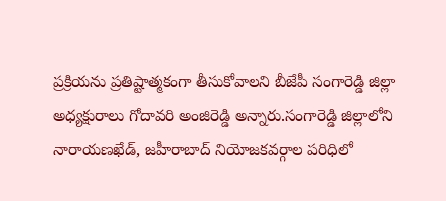ప్రక్రియను ప్రతిష్టాత్మకంగా తీసుకోవాలని బీజేపీ సంగారెడ్డి జిల్లా అధ్యక్షురాలు గోదావరి అంజిరెడ్డి అన్నారు.సంగారెడ్డి జిల్లాలోని నారాయణఖేడ్, జహీరాబాద్ నియోజకవర్గాల పరిధిలో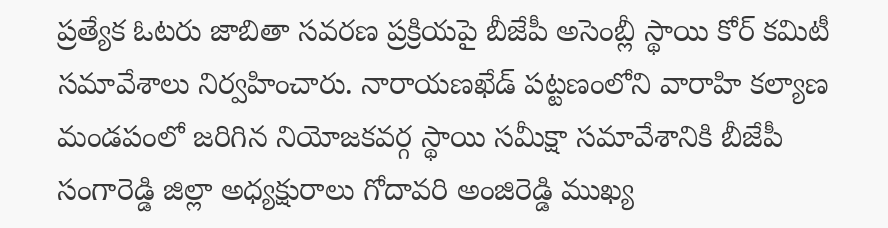ప్రత్యేక ఓటరు జాబితా సవరణ ప్రక్రియపై బీజేపీ అసెంబ్లీ స్థాయి కోర్ కమిటీ సమావేశాలు నిర్వహించారు. నారాయణఖేడ్ పట్టణంలోని వారాహి కల్యాణ మండపంలో జరిగిన నియోజకవర్గ స్థాయి సమీక్షా సమావేశానికి బీజేపీ సంగారెడ్డి జిల్లా అధ్యక్షురాలు గోదావరి అంజిరెడ్డి ముఖ్య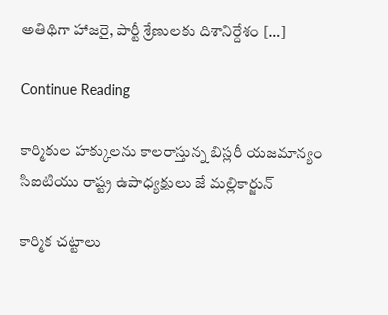అతిథిగా హాజరై, పార్టీ శ్రేణులకు దిశానిర్దేశం […]

Continue Reading

కార్మికుల హక్కులను కాలరాస్తున్న బిస్లరీ యజమాన్యం సిఐటియు రాష్ట్ర ఉపాధ్యక్షులు జే మల్లికార్జున్

కార్మిక చట్టాలు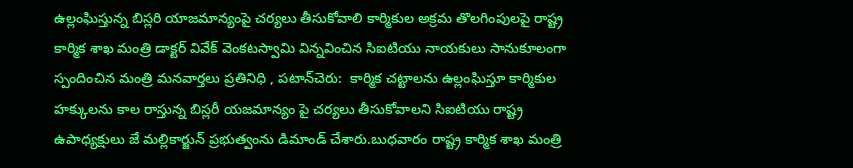ఉల్లంఘిస్తున్న బిస్లరి యాజమాన్యంపై చర్యలు తీసుకోవాలి కార్మికుల అక్రమ తొలగింపులపై రాష్ట్ర కార్మిక శాఖ మంత్రి డాక్టర్ వివేక్ వెంకటస్వామి విన్నవించిన సిఐటియు నాయకులు సానుకూలంగా స్పందించిన మంత్రి మనవార్తలు ప్రతినిధి , పటాన్‌చెరు:  కార్మిక చట్టాలను ఉల్లంఘిస్తూ కార్మికుల హక్కులను కాల రాస్తున్న బిస్లరీ యజమాన్యం పై చర్యలు తీసుకోవాలని సిఐటియు రాష్ట్ర ఉపాధ్యక్షులు జే మల్లికార్జున్ ప్రభుత్వంను డిమాండ్ చేశారు.బుధవారం రాష్ట్ర కార్మిక శాఖ మంత్రి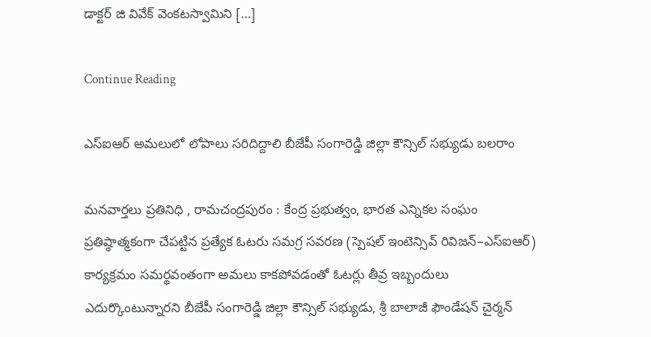డాక్టర్ జి వివేక్ వెంకటస్వామిని […]

Continue Reading

ఎస్‌ఐఆర్ అమలులో లోపాలు సరిదిద్దాలి బీజేపీ సంగారెడ్డి జిల్లా కౌన్సిల్ సభ్యుడు బలరాం

మనవార్తలు ప్రతినిధి , రామచంద్రపురం : కేంద్ర ప్రభుత్వం, భారత ఎన్నికల సంఘం ప్రతిష్ఠాత్మకంగా చేపట్టిన ప్రత్యేక ఓటరు సమగ్ర సవరణ (స్పెషల్ ఇంటెన్సివ్ రివిజన్–ఎస్‌ఐఆర్) కార్యక్రమం సమర్థవంతంగా అమలు కాకపోవడంతో ఓటర్లు తీవ్ర ఇబ్బందులు ఎదుర్కొంటున్నారని బీజేపీ సంగారెడ్డి జిల్లా కౌన్సిల్ సభ్యుడు, శ్రీ బాలాజీ ఫౌండేషన్ చైర్మన్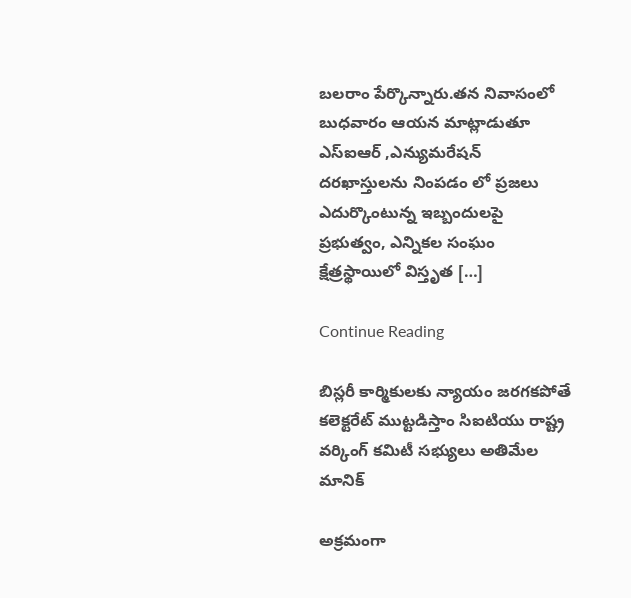బలరాం పేర్కొన్నారు.తన నివాసంలో బుధవారం ఆయన మాట్లాడుతూ ఎస్‌ఐఆర్ ,ఎన్యుమరేషన్ దరఖాస్తులను నింపడం లో ప్రజలు ఎదుర్కొంటున్న ఇబ్బందులపై ప్రభుత్వం, ఎన్నికల సంఘం క్షేత్రస్థాయిలో విస్తృత […]

Continue Reading

బిస్లరీ కార్మికులకు న్యాయం జరగకపోతే కలెక్టరేట్ ముట్టడిస్తాం సిఐటియు రాష్ట్ర వర్కింగ్ కమిటీ సభ్యులు అతిమేల మానిక్

అక్రమంగా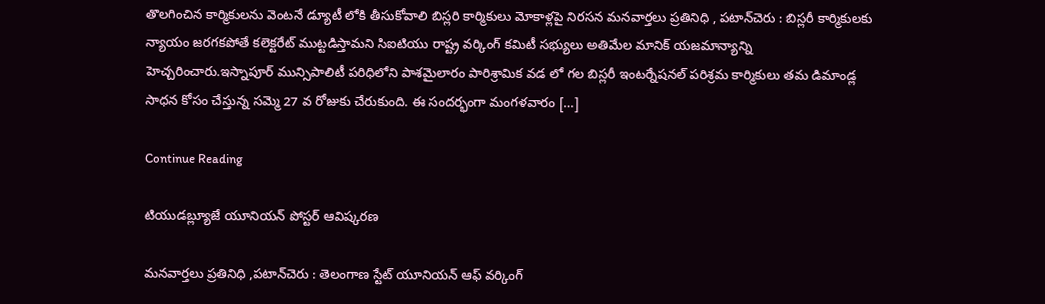తొలగించిన కార్మికులను వెంటనే డ్యూటీ లోకి తీసుకోవాలి బిస్లరి కార్మికులు మోకాళ్లపై నిరసన మనవార్తలు ప్రతినిధి , పటాన్‌చెరు : బిస్లరీ కార్మికులకు న్యాయం జరగకపోతే కలెక్టరేట్ ముట్టడిస్తామని సిఐటియు రాష్ట్ర వర్కింగ్ కమిటీ సభ్యులు అతిమేల మానిక్ యజమాన్యాన్ని హెచ్చరించారు.ఇస్నాపూర్ మున్సిపాలిటీ పరిధిలోని పాశమైలారం పారిశ్రామిక వడ లో గల బిస్లరీ ఇంటర్నేషనల్ పరిశ్రమ కార్మికులు తమ డిమాండ్ల సాధన కోసం చేస్తున్న సమ్మె 27 వ రోజుకు చేరుకుంది. ఈ సందర్భంగా మంగళవారం […]

Continue Reading

టియుడబ్ల్యూజే యూనియన్ పోస్టర్ ఆవిష్కరణ

మనవార్తలు ప్రతినిధి ,పటాన్‌చెరు : తెలంగాణ స్టేట్ యూనియన్ ఆఫ్ వర్కింగ్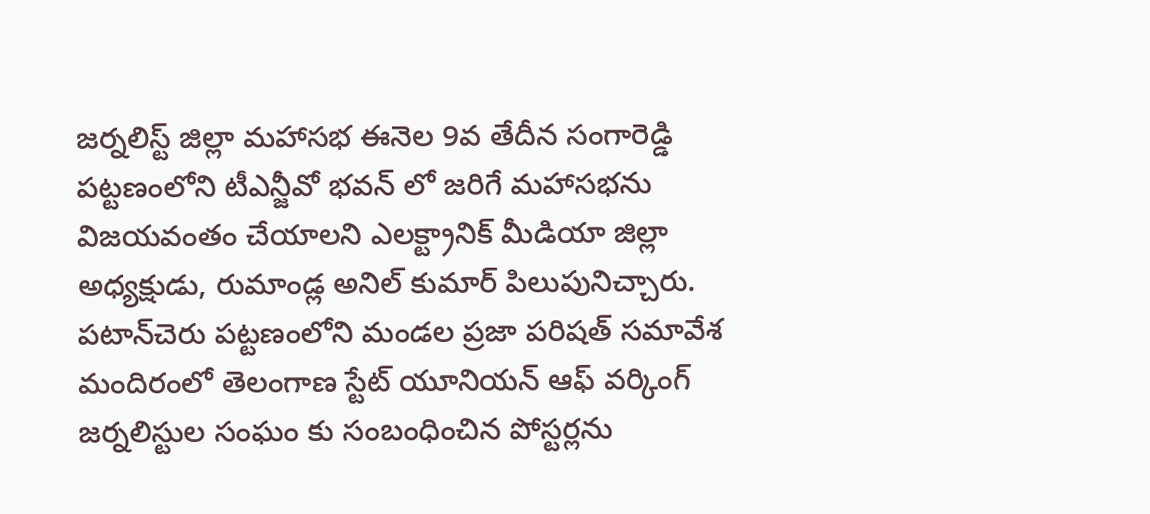జర్నలిస్ట్ జిల్లా మహాసభ ఈనెల 9వ తేదీన సంగారెడ్డి పట్టణంలోని టీఎన్జీవో భవన్ లో జరిగే మహాసభను విజయవంతం చేయాలని ఎలక్ట్రానిక్ మీడియా జిల్లా అధ్యక్షుడు, రుమాండ్ల అనిల్ కుమార్ పిలుపునిచ్చారు. పటాన్‌చెరు పట్టణంలోని మండల ప్రజా పరిషత్ సమావేశ మందిరంలో తెలంగాణ స్టేట్ యూనియన్ ఆఫ్ వర్కింగ్ జర్నలిస్టుల సంఘం కు సంబంధించిన పోస్టర్లను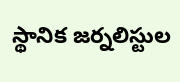స్థానిక జర్నలిస్టుల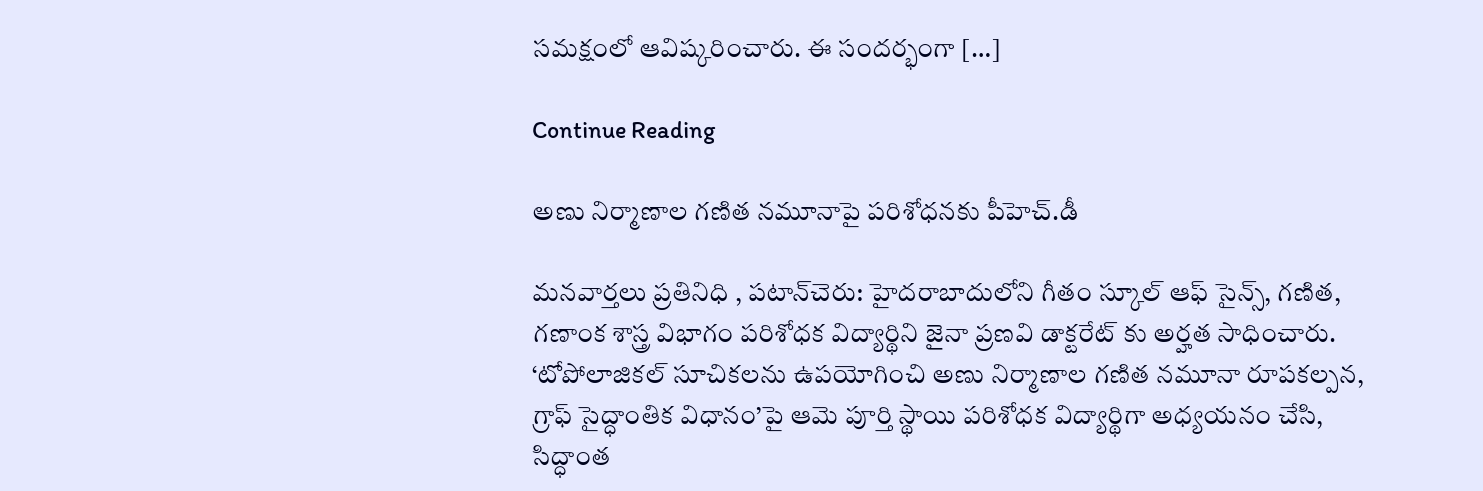సమక్షంలో ఆవిష్కరించారు. ఈ సందర్భంగా […]

Continue Reading

అణు నిర్మాణాల గణిత నమూనాపై పరిశోధనకు పీహెచ్.డీ

మనవార్తలు ప్రతినిధి , పటాన్‌చెరు: హైదరాబాదులోని గీతం స్కూల్ ఆఫ్ సైన్స్, గణిత, గణాంక శాస్త్ర విభాగం పరిశోధక విద్యార్థిని జైనా ప్రణవి డాక్టరేట్ కు అర్హత సాధించారు. ‘టోపోలాజికల్ సూచికలను ఉపయోగించి అణు నిర్మాణాల గణిత నమూనా రూపకల్పన, గ్రాఫ్ సైద్ధాంతిక విధానం’పై ఆమె పూర్తి స్థాయి పరిశోధక విద్యార్థిగా అధ్యయనం చేసి, సిద్ధాంత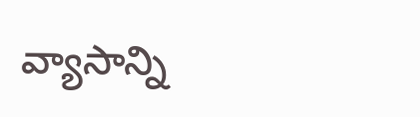వ్యాసాన్ని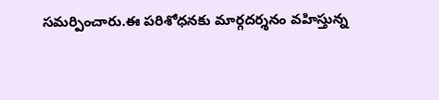సమర్పించారు.ఈ పరిశోధనకు మార్గదర్శనం వహిస్తున్న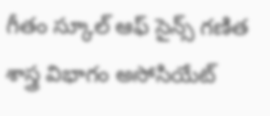గీతం స్కూల్ ఆఫ్ సైన్స్ గణిత శాస్త్ర విభాగం అసోసియేట్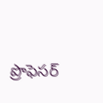ప్రొఫెసర్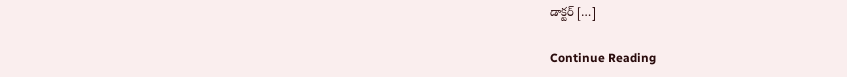డాక్టర్ […]

Continue Reading